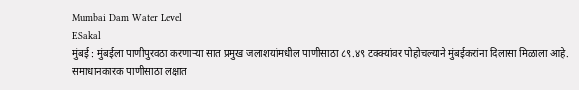Mumbai Dam Water Level
ESakal
मुंबई : मुंबईला पाणीपुरवठा करणाऱ्या सात प्रमुख जलाशयांमधील पाणीसाठा ८९.४९ टक्क्यांवर पोहोचल्याने मुंबईकरांना दिलासा मिळाला आहे. समाधानकारक पाणीसाठा लक्षात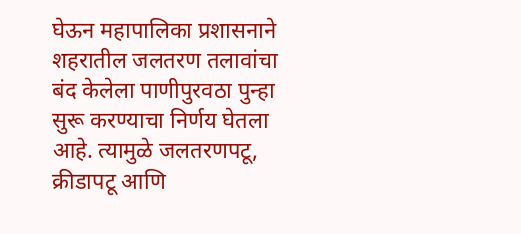घेऊन महापालिका प्रशासनाने शहरातील जलतरण तलावांचा बंद केलेला पाणीपुरवठा पुन्हा सुरू करण्याचा निर्णय घेतला आहे. त्यामुळे जलतरणपटू, क्रीडापटू आणि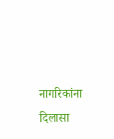नागरिकांना दिलासा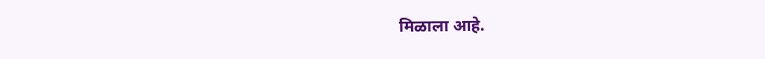मिळाला आहे.